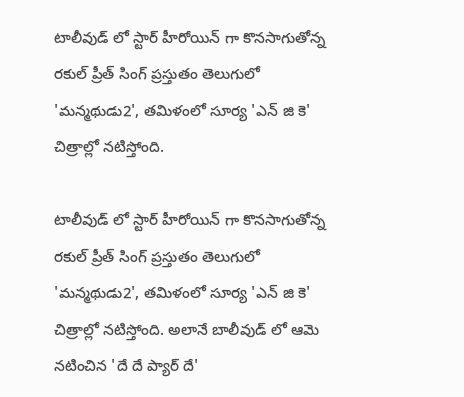టాలీవుడ్ లో స్టార్ హీరోయిన్ గా కొనసాగుతోన్న రకుల్ ప్రీత్ సింగ్ ప్రస్తుతం తెలుగులో 'మన్మథుడు2', తమిళంలో సూర్య 'ఎన్ జి కె' చిత్రాల్లో నటిస్తోంది.

టాలీవుడ్ లో స్టార్ హీరోయిన్ గా కొనసాగుతోన్న రకుల్ ప్రీత్ సింగ్ ప్రస్తుతం తెలుగులో 'మన్మథుడు2', తమిళంలో సూర్య 'ఎన్ జి కె' చిత్రాల్లో నటిస్తోంది. అలానే బాలీవుడ్ లో ఆమె నటించిన 'దే దే ప్యార్ దే'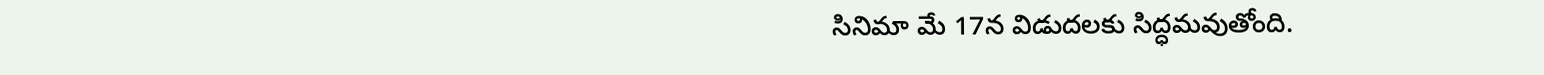సినిమా మే 17న విడుదలకు సిద్ధమవుతోంది.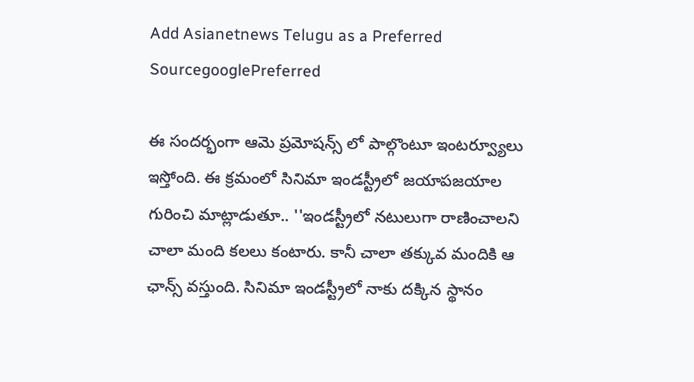Add Asianetnews Telugu as a Preferred SourcegooglePreferred

ఈ సందర్భంగా ఆమె ప్రమోషన్స్ లో పాల్గొంటూ ఇంటర్వ్యూలు ఇస్తోంది. ఈ క్రమంలో సినిమా ఇండస్ట్రీలో జయాపజయాల గురించి మాట్లాడుతూ.. ''ఇండస్ట్రీలో నటులుగా రాణించాలని చాలా మంది కలలు కంటారు. కానీ చాలా తక్కువ మందికి ఆ ఛాన్స్ వస్తుంది. సినిమా ఇండస్ట్రీలో నాకు దక్కిన స్థానం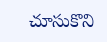చూసుకొని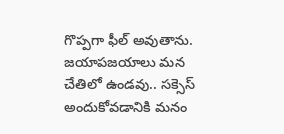గొప్పగా ఫీల్ అవుతాను. జయాపజయాలు మన చేతిలో ఉండవు.. సక్సెస్ అందుకోవడానికి మనం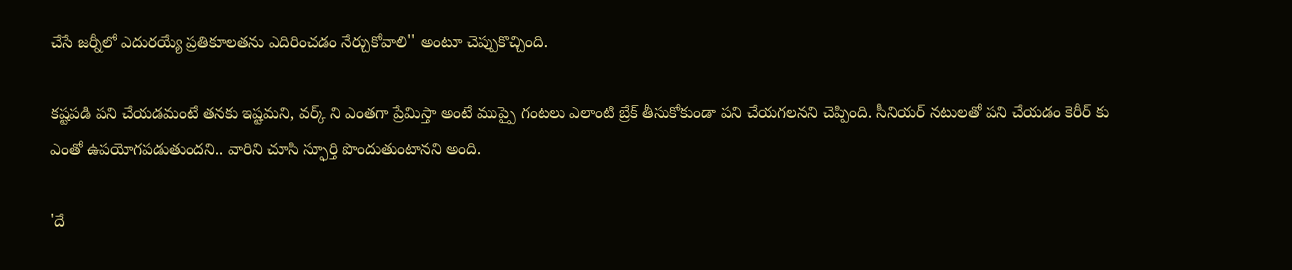చేసే జర్నీలో ఎదురయ్యే ప్రతికూలతను ఎదిరించడం నేర్చుకోవాలి'' అంటూ చెప్పుకొచ్చింది.

కష్టపడి పని చేయడమంటే తనకు ఇష్టమని, వర్క్ ని ఎంతగా ప్రేమిస్తా అంటే ముప్పై గంటలు ఎలాంటి బ్రేక్ తీసుకోకుండా పని చేయగలనని చెప్పింది. సీనియర్ నటులతో పని చేయడం కెరీర్ కు ఎంతో ఉపయోగపడుతుందని.. వారిని చూసి స్ఫూర్తి పొందుతుంటానని అంది.

'దే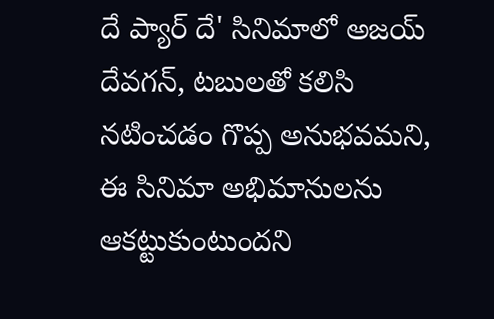దే ప్యార్ దే' సినిమాలో అజయ్ దేవగన్, టబులతో కలిసి నటించడం గొప్ప అనుభవమని, ఈ సినిమా అభిమానులను ఆకట్టుకుంటుందని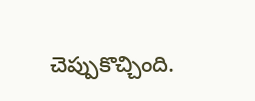చెప్పుకొచ్చింది.